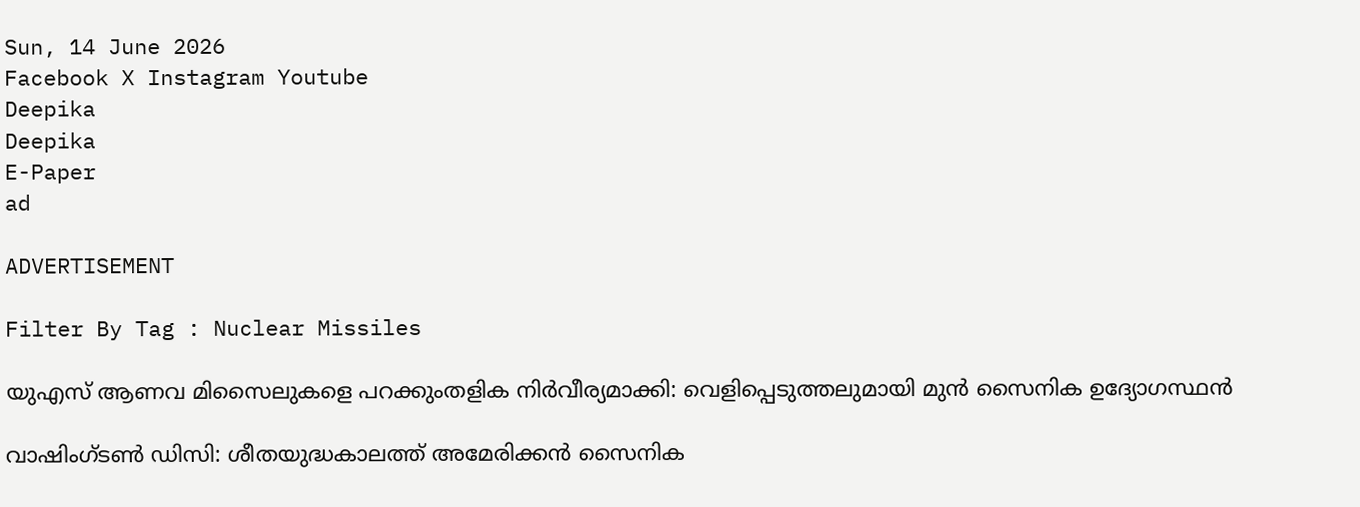Sun, 14 June 2026
Facebook X Instagram Youtube
Deepika
Deepika
E-Paper
ad

ADVERTISEMENT

Filter By Tag : Nuclear Missiles

യുഎസ് ആണവ മിസൈലുകളെ പറക്കുംതളിക നിര്‍വീര്യമാക്കി: വെളിപ്പെടുത്തലുമായി മുന്‍ സൈനിക ഉദ്യോഗസ്ഥന്‍

വാഷിംഗ്ടണ്‍ ഡിസി: ശീതയുദ്ധകാലത്ത് അമേരിക്കന്‍ സൈനിക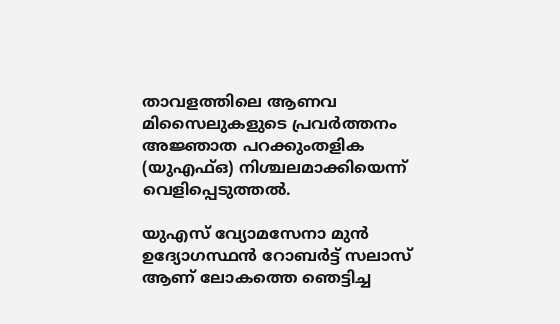താവളത്തിലെ ആണവ മിസൈലുകളുടെ പ്രവര്‍ത്തനം അജ്ഞാത പറക്കുംതളിക (യുഎഫ്ഒ) നിശ്ചലമാക്കിയെന്ന് വെളിപ്പെടുത്തല്‍.

യുഎസ് വ്യോമസേനാ മുന്‍ ഉദ്യോഗസ്ഥന്‍ റോബര്‍ട്ട് സലാസ് ആണ് ലോകത്തെ ഞെട്ടിച്ച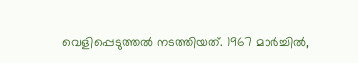വെളിപ്പെടുത്തല്‍ നടത്തിയത്. 1967 മാര്‍ച്ചില്‍,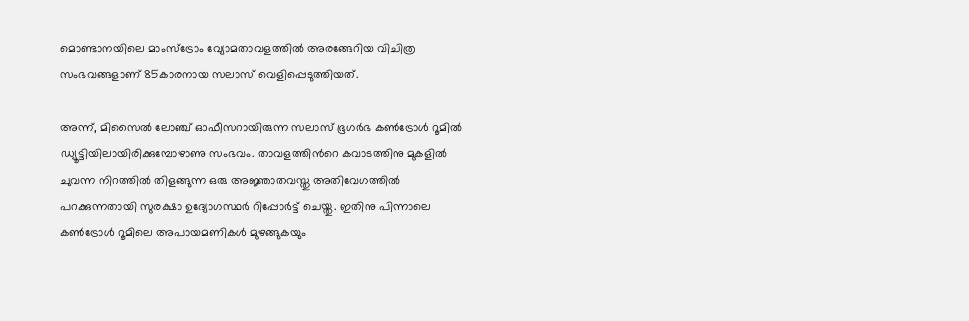മൊണ്ടാനയിലെ മാംസ്‌ട്രോം വ്യോമതാവളത്തില്‍ അരങ്ങേറിയ വിചിത്ര സംഭവങ്ങളാണ് 85കാരനായ സലാസ് വെളിപ്പെടുത്തിയത്.

അന്ന്, മിസൈല്‍ ലോഞ്ച് ഓഫീസറായിരുന്ന സലാസ് ഭൂഗര്‍ഭ കണ്‍ട്രോള്‍ റൂമില്‍ ഡ്യൂട്ടിയിലായിരിക്കുമ്പോഴാണു സംഭവം. താവളത്തിന്‍റെ കവാടത്തിനു മുകളില്‍ ചുവന്ന നിറത്തില്‍ തിളങ്ങുന്ന ഒരു അജ്ഞാതവസ്തു അതിവേഗത്തില്‍ പറക്കുന്നതായി സുരക്ഷാ ഉദ്യോഗസ്ഥര്‍ റിപ്പോര്‍ട്ട് ചെയ്തു. ഇതിനു പിന്നാലെ കണ്‍ട്രോള്‍ റൂമിലെ അപായമണികള്‍ മുഴങ്ങുകയും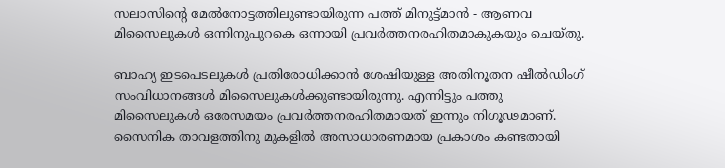സലാസിന്‍റെ മേല്‍നോട്ടത്തിലുണ്ടായിരുന്ന പത്ത് മിനുട്ട്മാന്‍ - ആണവ മിസൈലുകള്‍ ഒന്നിനുപുറകെ ഒന്നായി പ്രവര്‍ത്തനരഹിതമാകുകയും ചെയ്തു.

ബാഹ്യ ഇടപെടലുകള്‍ പ്രതിരോധിക്കാന്‍ ശേഷിയുള്ള അതിനൂതന ഷീല്‍ഡിംഗ് സംവിധാനങ്ങള്‍ മിസൈലുകള്‍ക്കുണ്ടായിരുന്നു. എന്നിട്ടും പത്തു മിസൈലുകള്‍ ഒരേസമയം പ്രവര്‍ത്തനരഹിതമായത് ഇന്നും നിഗൂഢമാണ്. സൈനിക താവളത്തിനു മുകളില്‍ അസാധാരണമായ പ്രകാശം കണ്ടതായി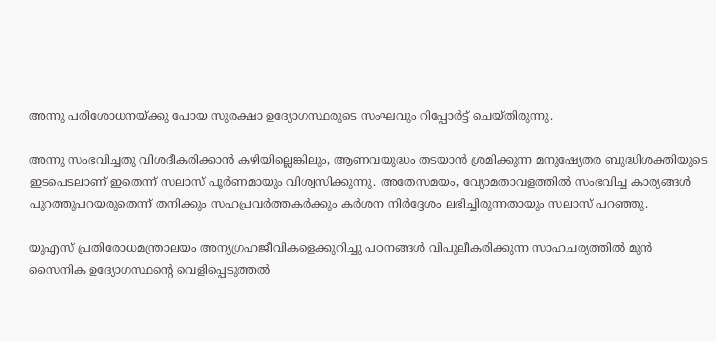അന്നു പരിശോധനയ്ക്കു പോയ സുരക്ഷാ ഉദ്യോഗസ്ഥരുടെ സംഘവും റിപ്പോര്‍ട്ട് ചെയ്തിരുന്നു.

അന്നു സംഭവിച്ചതു വിശദീകരിക്കാന്‍ കഴിയില്ലെങ്കിലും, ആണവയുദ്ധം തടയാന്‍ ശ്രമിക്കുന്ന മനുഷ്യേതര ബുദ്ധിശക്തിയുടെ ഇടപെടലാണ് ഇതെന്ന് സലാസ് പൂര്‍ണമായും വിശ്വസിക്കുന്നു. അതേസമയം, വ്യോമതാവളത്തില്‍ സംഭവിച്ച കാര്യങ്ങള്‍ പുറത്തുപറയരുതെന്ന് തനിക്കും സഹപ്രവര്‍ത്തകര്‍ക്കും കര്‍ശന നിര്‍ദ്ദേശം ലഭിച്ചിരുന്നതായും സലാസ് പറഞ്ഞു.

യുഎസ് പ്രതിരോധമന്ത്രാലയം അന്യഗ്രഹജീവികളെക്കുറിച്ചു പഠനങ്ങള്‍ വിപുലീകരിക്കുന്ന സാഹചര്യത്തില്‍ മുന്‍ സൈനിക ഉദ്യോഗസ്ഥന്‍റെ വെളിപ്പെടുത്തല്‍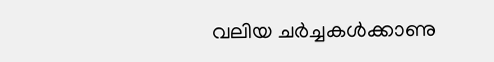വലിയ ചര്‍ച്ചകള്‍ക്കാണു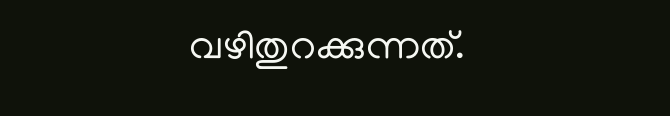വഴിതുറക്കുന്നത്.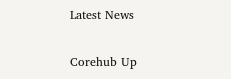Latest News

Corehub Up